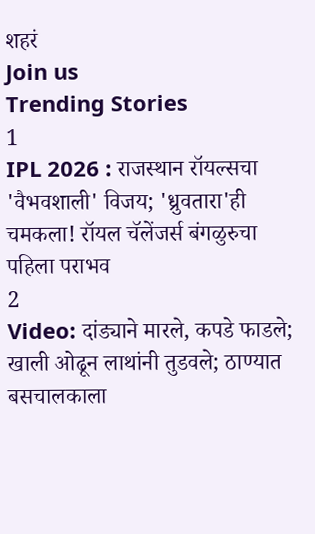शहरं
Join us
Trending Stories
1
IPL 2026 : राजस्थान रॉयल्सचा 'वैभवशाली' विजय; 'ध्रुवतारा'ही चमकला! रॉयल चॅलेंजर्स बंगळुरुचा पहिला पराभव
2
Video: दांड्याने मारले, कपडे फाडले; खाली ओढून लाथांनी तुडवले; ठाण्यात बसचालकाला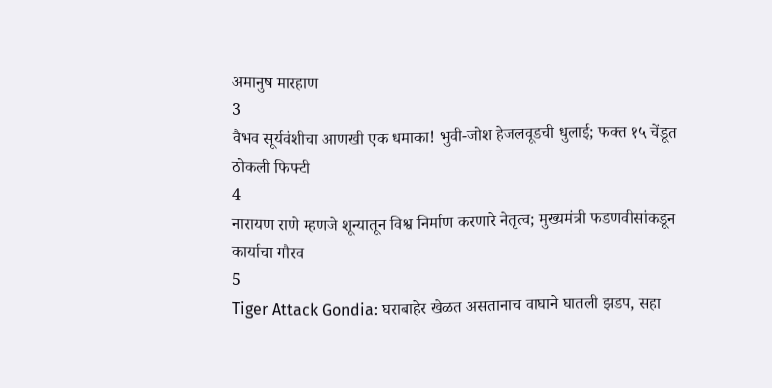अमानुष मारहाण
3
वैभव सूर्यवंशीचा आणखी एक धमाका! भुवी-जोश हेजलवूडची धुलाई; फक्त १५ चेंडूत ठोकली फिफ्टी
4
नारायण राणे म्हणजे शून्यातून विश्व निर्माण करणारे नेतृत्व; मुख्यमंत्री फडणवीसांकडून कार्याचा गौरव
5
Tiger Attack Gondia: घराबाहेर खेळत असतानाच वाघाने घातली झडप, सहा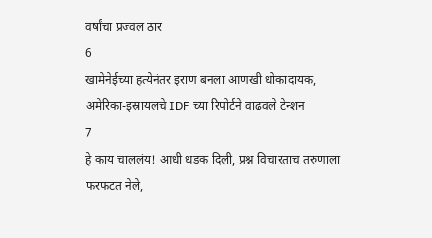वर्षांचा प्रज्वल ठार
6
खामेनेईच्या हत्येनंतर इराण बनला आणखी धोकादायक, अमेरिका-इस्रायलचे IDF च्या रिपोर्टने वाढवले टेन्शन
7
हे काय चाललंय! आधी धडक दिली, प्रश्न विचारताच तरुणाला फरफटत नेले,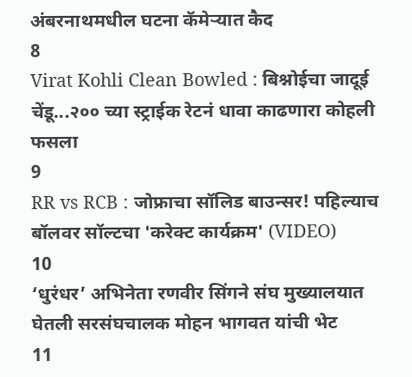अंबरनाथमधील घटना कॅमेऱ्यात कैद
8
Virat Kohli Clean Bowled : बिश्नोईचा जादूई चेंडू...२०० च्या स्ट्राईक रेटनं धावा काढणारा कोहली फसला
9
RR vs RCB : जोफ्राचा सॉलिड बाउन्सर! पहिल्याच बॉलवर सॉल्टचा 'करेक्ट कार्यक्रम' (VIDEO)
10
‘धुरंधर’ अभिनेता रणवीर सिंगने संघ मुख्यालयात घेतली सरसंघचालक मोहन भागवत यांची भेट
11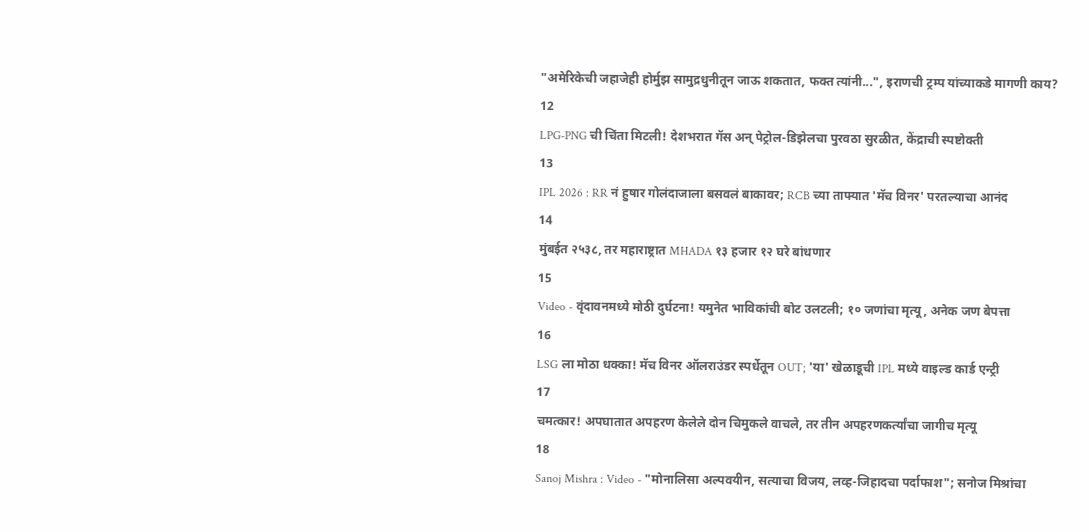"अमेरिकेची जहाजेही होर्मुझ सामुद्रधुनीतून जाऊ शकतात, फक्त त्यांनी...", इराणची ट्रम्प यांच्याकडे मागणी काय?
12
LPG-PNG ची चिंता मिटली! देशभरात गॅस अन् पेट्रोल-डिझेलचा पुरवठा सुरळीत, केंद्राची स्पष्टोक्ती
13
IPL 2026 : RR नं हुषार गोलंदाजाला बसवलं बाकावर; RCB च्या ताफ्यात 'मॅच विनर' परतल्याचा आनंद
14
मुंबईत २५३८, तर महाराष्ट्रात MHADA १३ हजार १२ घरे बांधणार
15
Video - वृंदावनमध्ये मोठी दुर्घटना! यमुनेत भाविकांची बोट उलटली; १० जणांचा मृत्यू, अनेक जण बेपत्ता
16
LSG ला मोठा धक्का! मॅच विनर ऑलराउंडर स्पर्धेतून OUT; 'या' खेळाडूची IPL मध्ये वाइल्ड कार्ड एन्ट्री
17
चमत्कार! अपघातात अपहरण केलेले दोन चिमुकले वाचले, तर तीन अपहरणकर्त्यांचा जागीच मृत्यू
18
Sanoj Mishra : Video - "मोनालिसा अल्पवयीन, सत्याचा विजय, लव्ह-जिहादचा पर्दाफाश"; सनोज मिश्रांचा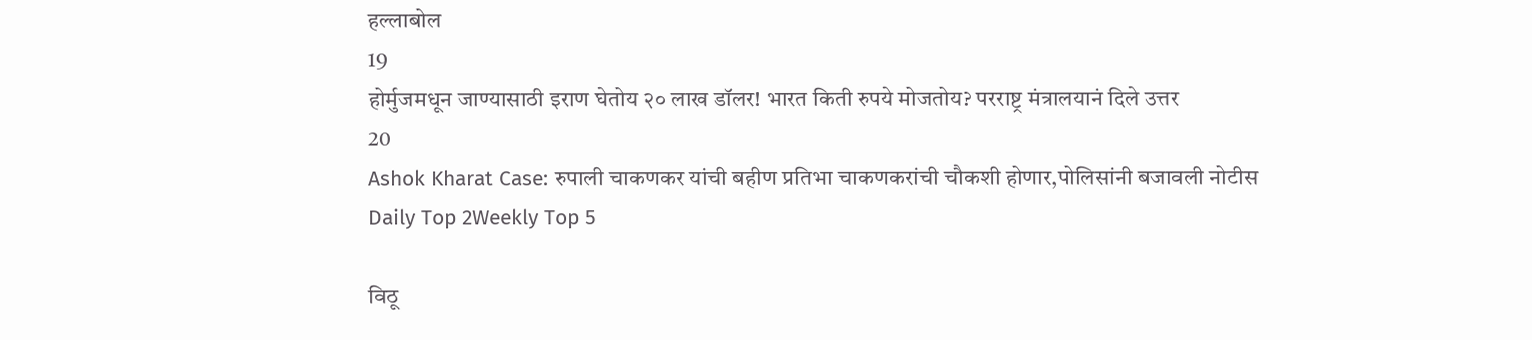हल्लाबोल
19
होर्मुजमधून जाण्यासाठी इराण घेतोय २० लाख डॉलर! भारत किती रुपये मोजतोय? परराष्ट्र मंत्रालयानं दिले उत्तर
20
Ashok Kharat Case: रुपाली चाकणकर यांची बहीण प्रतिभा चाकणकरांची चौकशी होणार,पोलिसांनी बजावली नोटीस
Daily Top 2Weekly Top 5

विठू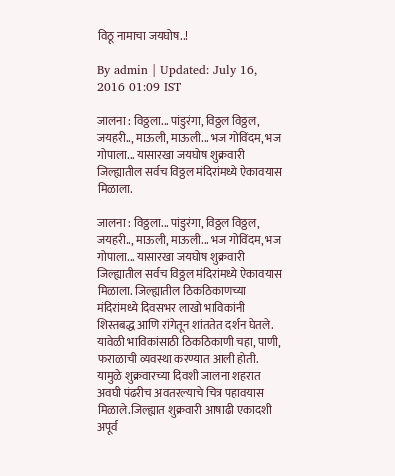विठू नामाचा जयघोष..!

By admin | Updated: July 16, 2016 01:09 IST

जालना : विठ्ठला... पांडुरंगा, विठ्ठल विठ्ठल, जयहरी.., माऊली, माऊली... भज गोविंदम, भज गोपाला... यासारखा जयघोष शुक्रवारी जिल्ह्यातील सर्वच विठ्ठल मंदिरांमध्ये ऐकावयास मिळाला.

जालना : विठ्ठला... पांडुरंगा, विठ्ठल विठ्ठल, जयहरी.., माऊली, माऊली... भज गोविंदम, भज गोपाला... यासारखा जयघोष शुक्रवारी जिल्ह्यातील सर्वच विठ्ठल मंदिरांमध्ये ऐकावयास मिळाला. जिल्ह्यातील ठिकठिकाणच्या मंदिरांमध्ये दिवसभर लाखो भाविकांनी शिस्तबद्ध आणि रांगेतून शांततेत दर्शन घेतले. यावेळी भाविकांसाठी ठिकठिकाणी चहा, पाणी, फराळाची व्यवस्था करण्यात आली होती. यामुळे शुक्रवारच्या दिवशी जालना शहरात अवघी पंढरीच अवतरल्याचे चित्र पहावयास मिळाले.जिल्ह्यात शुक्रवारी आषाढी एकादशी अपूर्व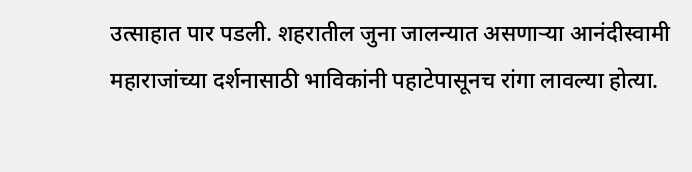उत्साहात पार पडली. शहरातील जुना जालन्यात असणाऱ्या आनंदीस्वामी महाराजांच्या दर्शनासाठी भाविकांनी पहाटेपासूनच रांगा लावल्या होत्या.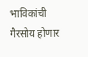भाविकांची गैरसोय होणार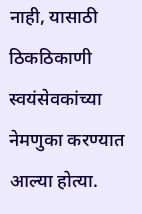नाही, यासाठी ठिकठिकाणी स्वयंसेवकांच्या नेमणुका करण्यात आल्या होत्या.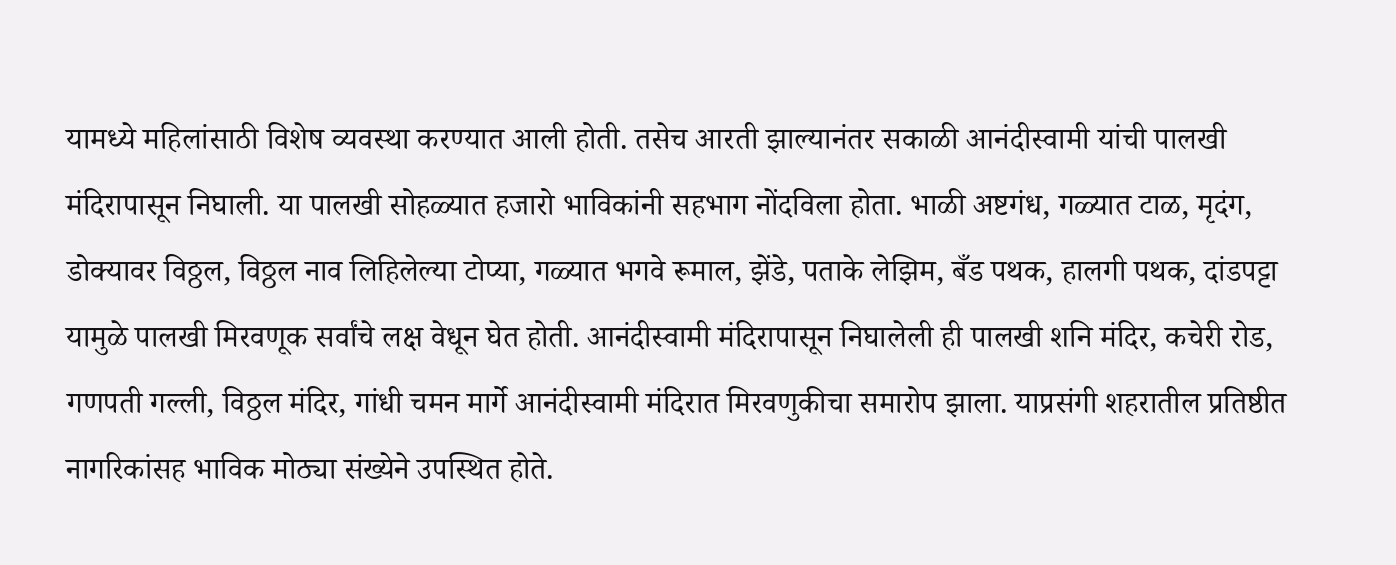यामध्ये महिलांसाठी विशेष व्यवस्था करण्यात आली होती. तसेच आरती झाल्यानंतर सकाळी आनंदीस्वामी यांची पालखी मंदिरापासून निघाली. या पालखी सोहळ्यात हजारो भाविकांनी सहभाग नोंदविला होता. भाळी अष्टगंध, गळ्यात टाळ, मृदंग, डोक्यावर विठ्ठल, विठ्ठल नाव लिहिलेल्या टोप्या, गळ्यात भगवे रूमाल, झेंडे, पताके लेझिम, बँड पथक, हालगी पथक, दांडपट्टा यामुळे पालखी मिरवणूक सर्वांचे लक्ष वेधून घेत होती. आनंदीस्वामी मंदिरापासून निघालेली ही पालखी शनि मंदिर, कचेरी रोड, गणपती गल्ली, विठ्ठल मंदिर, गांधी चमन मार्गे आनंदीस्वामी मंदिरात मिरवणुकीचा समारोप झाला. याप्रसंगी शहरातील प्रतिष्ठीत नागरिकांसह भाविक मोठ्या संख्येने उपस्थित होते.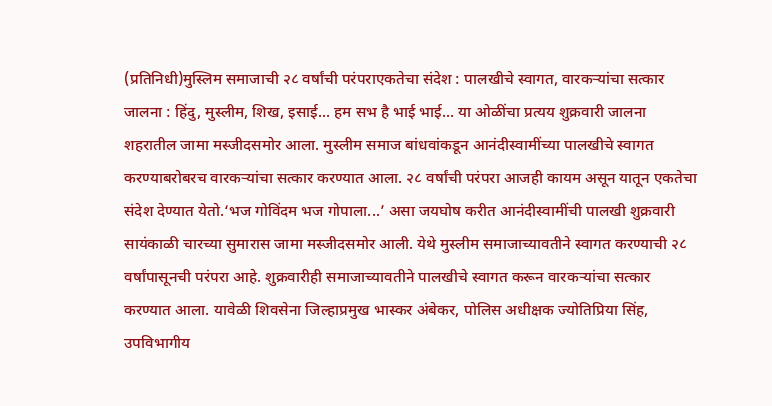(प्रतिनिधी)मुस्लिम समाजाची २८ वर्षांची परंपराएकतेचा संदेश : पालखीचे स्वागत, वारकऱ्यांचा सत्कार जालना : हिंदु, मुस्लीम, शिख, इसाई... हम सभ है भाई भाई... या ओळींचा प्रत्यय शुक्रवारी जालना शहरातील जामा मस्जीदसमोर आला. मुस्लीम समाज बांधवांकडून आनंदीस्वामींच्या पालखीचे स्वागत करण्याबरोबरच वारकऱ्यांचा सत्कार करण्यात आला. २८ वर्षांची परंपरा आजही कायम असून यातून एकतेचा संदेश देण्यात येतो.‘भज गोविंदम भज गोपाला...’ असा जयघोष करीत आनंदीस्वामींची पालखी शुक्रवारी सायंकाळी चारच्या सुमारास जामा मस्जीदसमोर आली. येथे मुस्लीम समाजाच्यावतीने स्वागत करण्याची २८ वर्षांपासूनची परंपरा आहे. शुक्रवारीही समाजाच्यावतीने पालखीचे स्वागत करून वारकऱ्यांचा सत्कार करण्यात आला. यावेळी शिवसेना जिल्हाप्रमुख भास्कर अंबेकर, पोलिस अधीक्षक ज्योतिप्रिया सिंह, उपविभागीय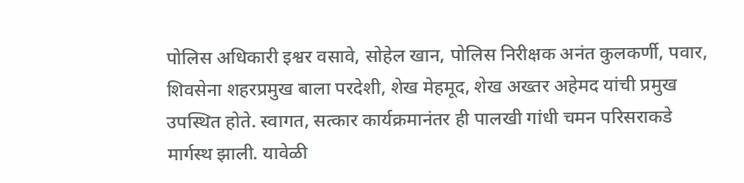पोलिस अधिकारी इश्वर वसावे, सोहेल खान, पोलिस निरीक्षक अनंत कुलकर्णी, पवार, शिवसेना शहरप्रमुख बाला परदेशी, शेख मेहमूद, शेख अख्तर अहेमद यांची प्रमुख उपस्थित होते. स्वागत, सत्कार कार्यक्रमानंतर ही पालखी गांधी चमन परिसराकडे मार्गस्थ झाली. यावेळी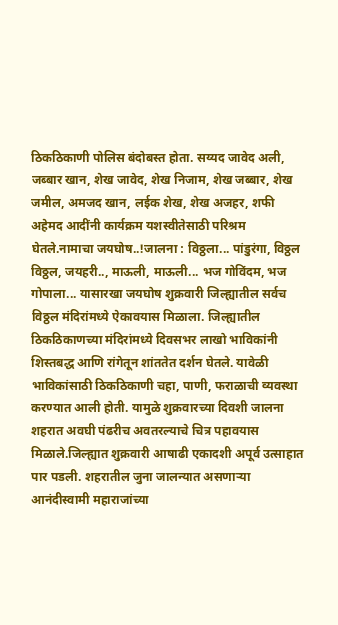ठिकठिकाणी पोलिस बंदोबस्त होता. सय्यद जावेद अली, जब्बार खान, शेख जावेद, शेख निजाम, शेख जब्बार, शेख जमील, अमजद खान, लईक शेख, शेख अजहर, शफी अहेमद आदींनी कार्यक्रम यशस्वीतेसाठी परिश्रम घेतले.नामाचा जयघोष..!जालना : विठ्ठला... पांडुरंगा, विठ्ठल विठ्ठल, जयहरी.., माऊली, माऊली... भज गोविंदम, भज गोपाला... यासारखा जयघोष शुक्रवारी जिल्ह्यातील सर्वच विठ्ठल मंदिरांमध्ये ऐकावयास मिळाला. जिल्ह्यातील ठिकठिकाणच्या मंदिरांमध्ये दिवसभर लाखो भाविकांनी शिस्तबद्ध आणि रांगेतून शांततेत दर्शन घेतले. यावेळी भाविकांसाठी ठिकठिकाणी चहा, पाणी, फराळाची व्यवस्था करण्यात आली होती. यामुळे शुक्रवारच्या दिवशी जालना शहरात अवघी पंढरीच अवतरल्याचे चित्र पहावयास मिळाले.जिल्ह्यात शुक्रवारी आषाढी एकादशी अपूर्व उत्साहात पार पडली. शहरातील जुना जालन्यात असणाऱ्या आनंदीस्वामी महाराजांच्या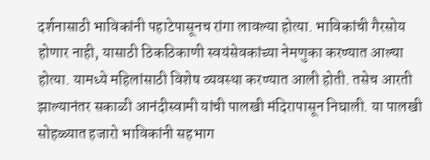दर्शनासाठी भाविकांनी पहाटेपासूनच रांगा लावल्या होत्या. भाविकांची गैरसोय होणार नाही, यासाठी ठिकठिकाणी स्वयंसेवकांच्या नेमणुका करण्यात आल्या होत्या. यामध्ये महिलांसाठी विशेष व्यवस्था करण्यात आली होती. तसेच आरती झाल्यानंतर सकाळी आनंदीस्वामी यांची पालखी मंदिरापासून निघाली. या पालखी सोहळ्यात हजारो भाविकांनी सहभाग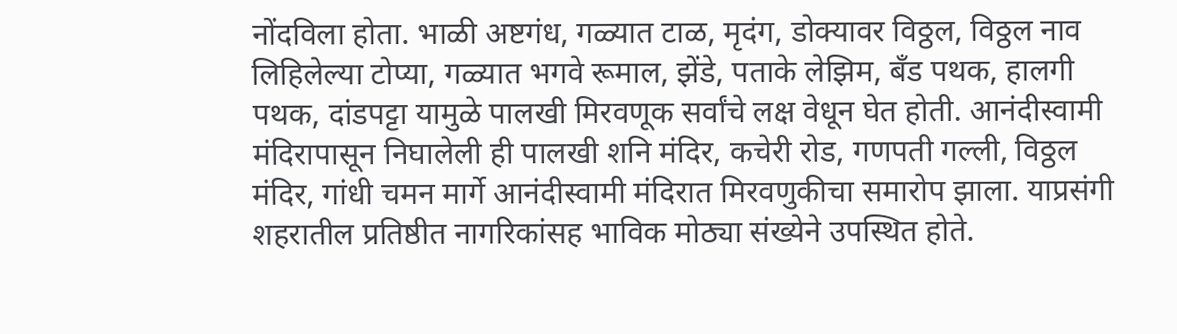नोंदविला होता. भाळी अष्टगंध, गळ्यात टाळ, मृदंग, डोक्यावर विठ्ठल, विठ्ठल नाव लिहिलेल्या टोप्या, गळ्यात भगवे रूमाल, झेंडे, पताके लेझिम, बँड पथक, हालगी पथक, दांडपट्टा यामुळे पालखी मिरवणूक सर्वांचे लक्ष वेधून घेत होती. आनंदीस्वामी मंदिरापासून निघालेली ही पालखी शनि मंदिर, कचेरी रोड, गणपती गल्ली, विठ्ठल मंदिर, गांधी चमन मार्गे आनंदीस्वामी मंदिरात मिरवणुकीचा समारोप झाला. याप्रसंगी शहरातील प्रतिष्ठीत नागरिकांसह भाविक मोठ्या संख्येने उपस्थित होते.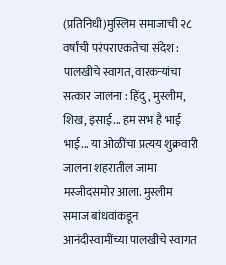(प्रतिनिधी)मुस्लिम समाजाची २८ वर्षांची परंपराएकतेचा संदेश : पालखीचे स्वागत, वारकऱ्यांचा सत्कार जालना : हिंदु, मुस्लीम, शिख, इसाई... हम सभ है भाई भाई... या ओळींचा प्रत्यय शुक्रवारी जालना शहरातील जामा मस्जीदसमोर आला. मुस्लीम समाज बांधवांकडून आनंदीस्वामींच्या पालखीचे स्वागत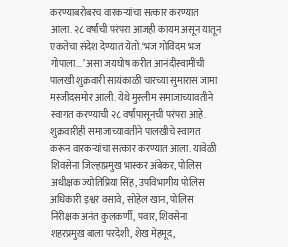करण्याबरोबरच वारकऱ्यांचा सत्कार करण्यात आला. २८ वर्षांची परंपरा आजही कायम असून यातून एकतेचा संदेश देण्यात येतो.‘भज गोविंदम भज गोपाला...’ असा जयघोष करीत आनंदीस्वामींची पालखी शुक्रवारी सायंकाळी चारच्या सुमारास जामा मस्जीदसमोर आली. येथे मुस्लीम समाजाच्यावतीने स्वागत करण्याची २८ वर्षांपासूनची परंपरा आहे. शुक्रवारीही समाजाच्यावतीने पालखीचे स्वागत करून वारकऱ्यांचा सत्कार करण्यात आला. यावेळी शिवसेना जिल्हाप्रमुख भास्कर अंबेकर, पोलिस अधीक्षक ज्योतिप्रिया सिंह, उपविभागीय पोलिस अधिकारी इश्वर वसावे, सोहेल खान, पोलिस निरीक्षक अनंत कुलकर्णी, पवार, शिवसेना शहरप्रमुख बाला परदेशी, शेख मेहमूद,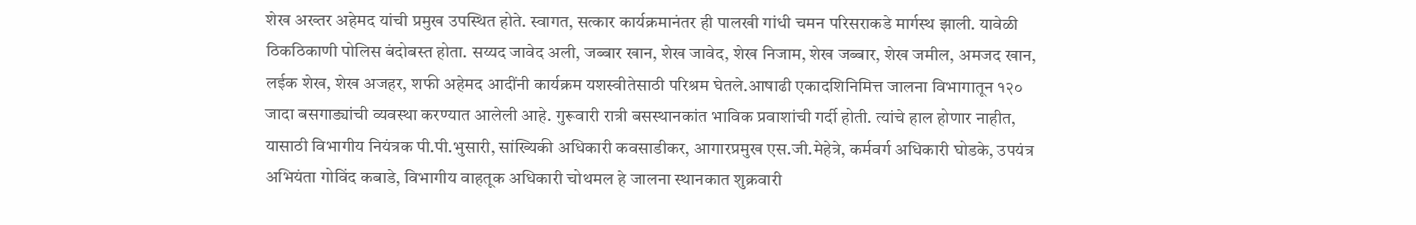शेख अख्तर अहेमद यांची प्रमुख उपस्थित होते. स्वागत, सत्कार कार्यक्रमानंतर ही पालखी गांधी चमन परिसराकडे मार्गस्थ झाली. यावेळी ठिकठिकाणी पोलिस बंदोबस्त होता. सय्यद जावेद अली, जब्बार खान, शेख जावेद, शेख निजाम, शेख जब्बार, शेख जमील, अमजद खान, लईक शेख, शेख अजहर, शफी अहेमद आदींनी कार्यक्रम यशस्वीतेसाठी परिश्रम घेतले.आषाढी एकादशिनिमित्त जालना विभागातून १२० जादा बसगाड्यांची व्यवस्था करण्यात आलेली आहे. गुरूवारी रात्री बसस्थानकांत भाविक प्रवाशांची गर्दी होती. त्यांचे हाल होणार नाहीत, यासाठी विभागीय नियंत्रक पी.पी.भुसारी, सांख्यिकी अधिकारी कवसाडीकर, आगारप्रमुख एस.जी.मेहेत्रे, कर्मवर्ग अधिकारी घोडके, उपयंत्र अभियंता गोविंद कबाडे, विभागीय वाहतूक अधिकारी चोथमल हे जालना स्थानकात शुक्रवारी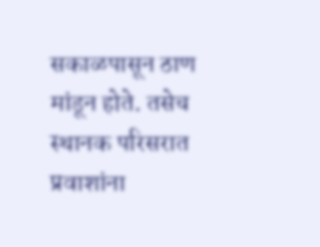सकाळपासून ठाण मांडून होते. तसेच स्थानक परिसरात प्रवाशांना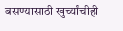बसण्यासाठी खुर्च्यांचीही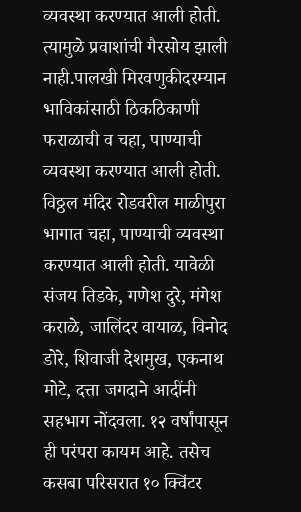व्यवस्था करण्यात आली होती. त्यामुळे प्रवाशांची गैरसोय झाली नाही.पालखी मिरवणुकीदरम्यान भाविकांसाठी ठिकठिकाणी फराळाची व चहा, पाण्याची व्यवस्था करण्यात आली होती. विठ्ठल मंदिर रोडवरील माळीपुरा भागात चहा, पाण्याची व्यवस्था करण्यात आली होती. यावेळी संजय तिडके, गणेश दुरे, मंगेश कराळे, जालिंदर वायाळ, विनोद डोरे, शिवाजी देशमुख, एकनाथ मोटे, दत्ता जगदाने आदींनी सहभाग नोंदवला. १२ वर्षांपासून ही परंपरा कायम आहे. तसेच कसबा परिसरात १० क्विंटर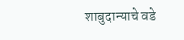शाबुदान्याचे वडे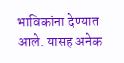भाविकांना देण्यात आले. यासह अनेक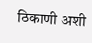ठिकाणी अशी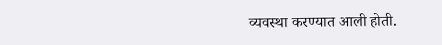व्यवस्था करण्यात आली होती.